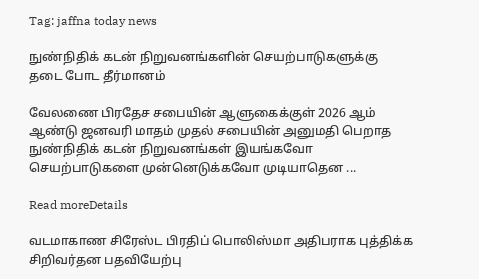Tag: jaffna today news

நுண்நிதிக் கடன் நிறுவனங்களின் செயற்பாடுகளுக்கு தடை போட தீர்மானம்

வேலணை பிரதேச சபையின் ஆளுகைக்குள் 2026 ஆம் ஆண்டு ஜனவரி மாதம் முதல் சபையின் அனுமதி பெறாத நுண்நிதிக் கடன் நிறுவனங்கள் இயங்கவோ செயற்பாடுகளை முன்னெடுக்கவோ முடியாதென ...

Read moreDetails

வடமாகாண சிரேஸ்ட பிரதிப் பொலிஸ்மா அதிபராக புத்திக்க சிறிவர்தன பதவியேற்பு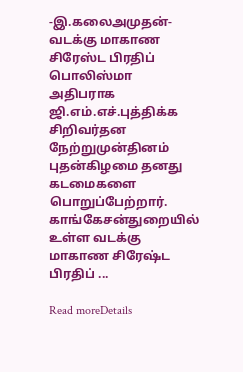-இ.கலைஅமுதன்- வடக்கு மாகாண சிரேஸ்ட பிரதிப் பொலிஸ்மா அதிபராக ஜி.எம்.எச்.புத்திக்க சிறிவர்தன நேற்றுமுன்தினம் புதன்கிழமை தனது கடமைகளை பொறுப்பேற்றார். காங்கேசன்துறையில் உள்ள வடக்கு மாகாண சிரேஷ்ட பிரதிப் ...

Read moreDetails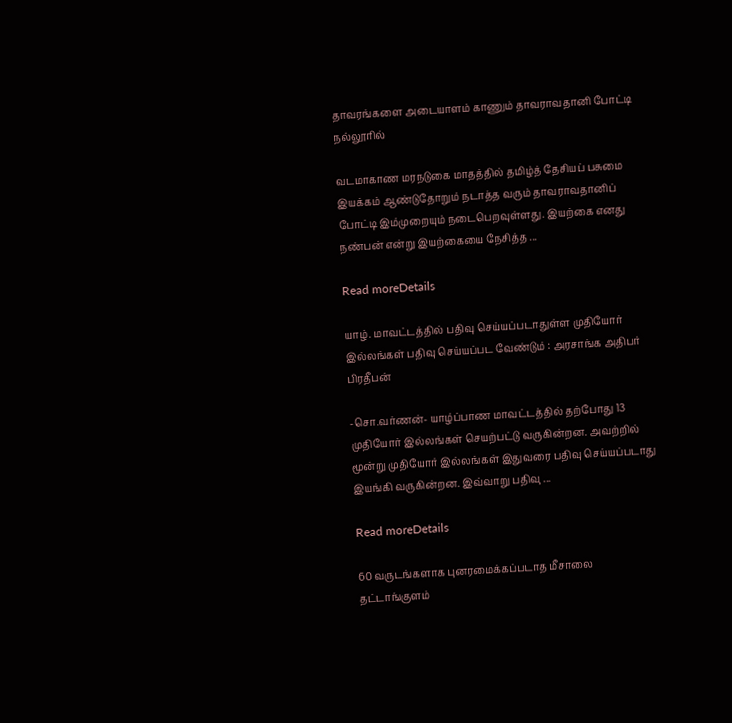தாவரங்களை அடையாளம் காணும் தாவராவதானி போட்டி நல்லூரில்

வடமாகாண மரநடுகை மாதத்தில் தமிழ்த் தேசியப் பசுமை இயக்கம் ஆண்டுதோறும் நடாத்த வரும் தாவராவதானிப் போட்டி இம்முறையும் நடைபெறவுள்ளது. இயற்கை எனது நண்பன் என்று இயற்கையை நேசித்த ...

Read moreDetails

யாழ். மாவட்டத்தில் பதிவு செய்யப்படாதுள்ள முதியோர் இல்லங்கள் பதிவு செய்யப்பட வேண்டும் : அரசாங்க அதிபர் பிரதீபன்

-சொ.வர்ணன்- யாழ்ப்பாண மாவட்டத்தில் தற்போது 13 முதியோர் இல்லங்கள் செயற்பட்டு வருகின்றன. அவற்றில் மூன்று முதியோர் இல்லங்கள் இதுவரை பதிவு செய்யப்படாது இயங்கி வருகின்றன. இவ்வாறு பதிவு ...

Read moreDetails

60 வருடங்களாக புனரமைக்கப்படாத மீசாலை தட்டாங்குளம்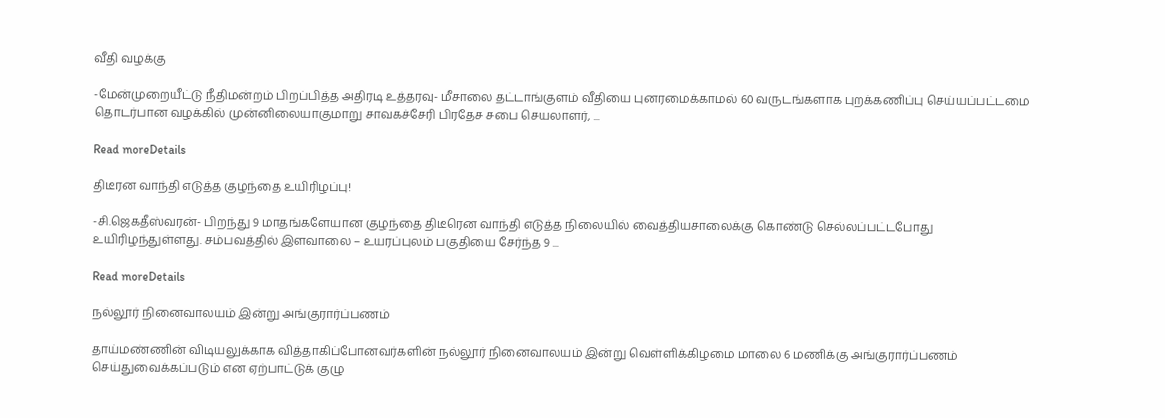வீதி வழக்கு

-மேன்முறையீட்டு நீதிமன்றம் பிறப்பித்த அதிரடி உத்தரவு- மீசாலை தட்டாங்குளம் வீதியை புனரமைக்காமல் 60 வருடங்களாக புறக்கணிப்பு செய்யப்பட்டமை தொடர்பான வழக்கில் முன்னிலையாகுமாறு சாவகச்சேரி பிரதேச சபை செயலாளர், ...

Read moreDetails

திடீரன வாந்தி எடுத்த குழந்தை உயிரிழப்பு!

-சி.ஜெகதீஸ்வரன்- பிறந்து 9 மாதங்களேயான குழந்தை திடீரென வாந்தி எடுத்த நிலையில் வைத்தியசாலைக்கு கொண்டு செல்லப்பட்டபோது உயிரிழந்துள்ளது. சம்பவத்தில் இளவாலை – உயரப்புலம் பகுதியை சேர்ந்த 9 ...

Read moreDetails

நல்லூர் நினைவாலயம் இன்று அங்குரார்ப்பணம்

தாய்மண்ணின் விடியலுக்காக வித்தாகிப்போனவர்களின் நல்லூர் நினைவாலயம் இன்று வெள்ளிக்கிழமை மாலை 6 மணிக்கு அங்குரார்ப்பணம் செய்துவைக்கப்படும் என ஏற்பாட்டுக் குழு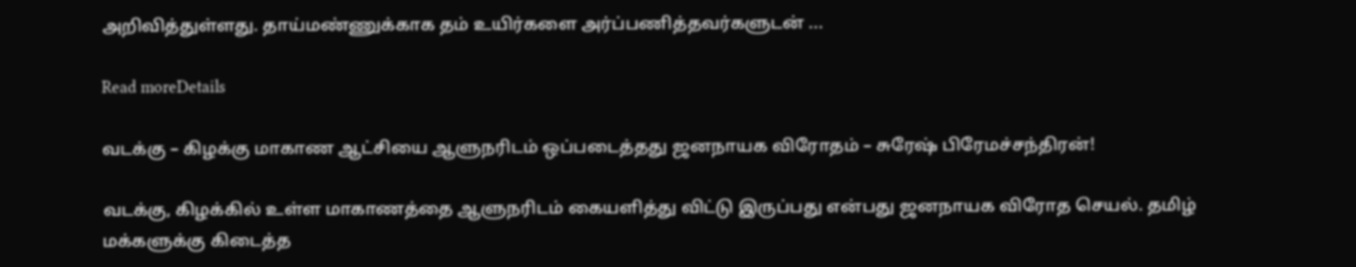அறிவித்துள்ளது. தாய்மண்ணுக்காக தம் உயிர்களை அர்ப்பணித்தவர்களுடன் ...

Read moreDetails

வடக்கு – கிழக்கு மாகாண ஆட்சியை ஆளுநரிடம் ஒப்படைத்தது ஜனநாயக விரோதம் – சுரேஷ் பிரேமச்சந்திரன்!

வடக்கு, கிழக்கில் உள்ள மாகாணத்தை ஆளுநரிடம் கையளித்து விட்டு இருப்பது என்பது ஜனநாயக விரோத செயல். தமிழ் மக்களுக்கு கிடைத்த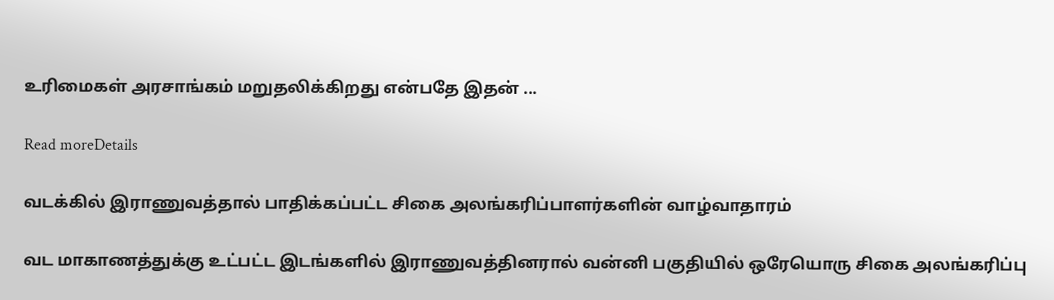உரிமைகள் அரசாங்கம் மறுதலிக்கிறது என்பதே இதன் ...

Read moreDetails

வடக்கில் இராணுவத்தால் பாதிக்கப்பட்ட சிகை அலங்கரிப்பாளர்களின் வாழ்வாதாரம்

வட மாகாணத்துக்கு உட்பட்ட இடங்களில் இராணுவத்தினரால் வன்னி பகுதியில் ஒரேயொரு சிகை அலங்கரிப்பு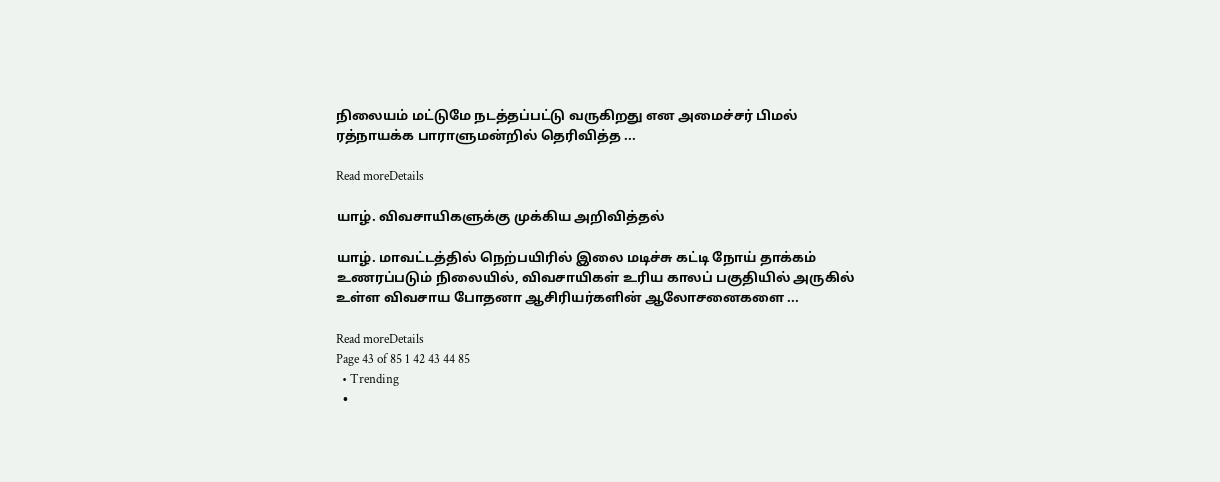நிலையம் மட்டுமே நடத்தப்பட்டு வருகிறது என அமைச்சர் பிமல் ரத்நாயக்க பாராளுமன்றில் தெரிவித்த ...

Read moreDetails

யாழ். விவசாயிகளுக்கு முக்கிய அறிவித்தல்

யாழ். மாவட்டத்தில் நெற்பயிரில் இலை மடிச்சு கட்டி நோய் தாக்கம் உணரப்படும் நிலையில், விவசாயிகள் உரிய காலப் பகுதியில் அருகில் உள்ள விவசாய போதனா ஆசிரியர்களின் ஆலோசனைகளை ...

Read moreDetails
Page 43 of 85 1 42 43 44 85
  • Trending
  •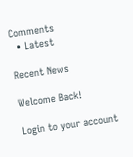Comments
  • Latest

Recent News

Welcome Back!

Login to your account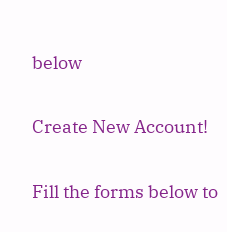below

Create New Account!

Fill the forms below to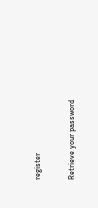register

Retrieve your password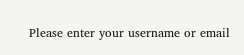Please enter your username or email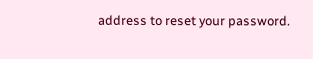address to reset your password.